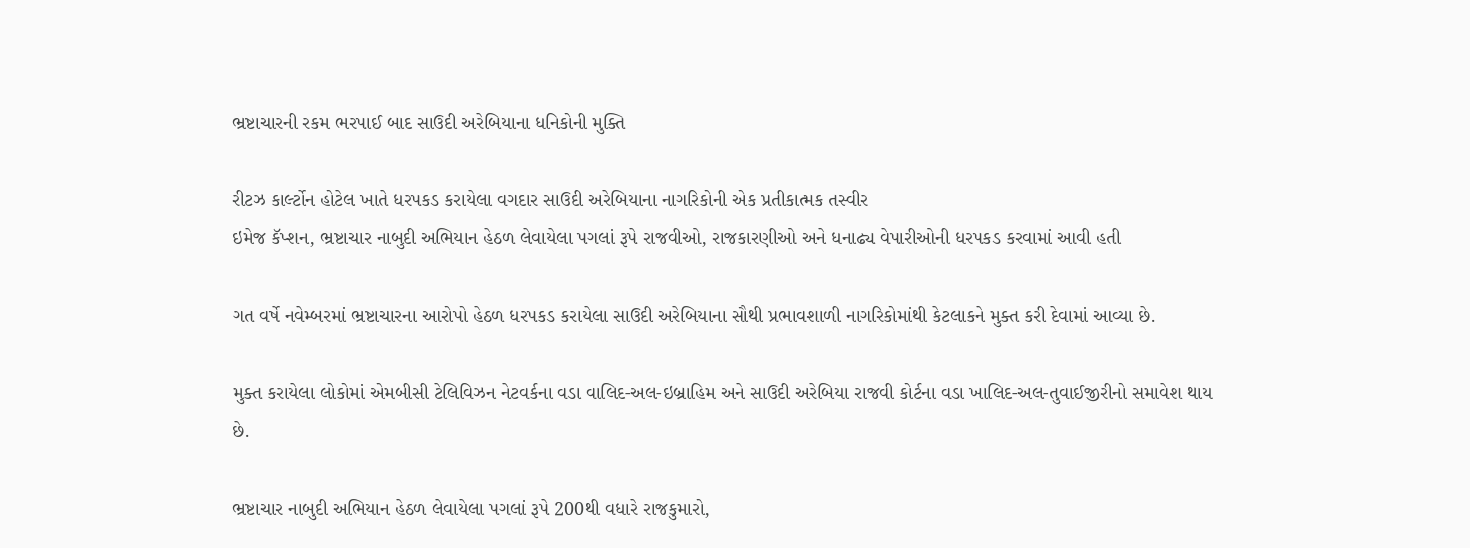ભ્રષ્ટાચારની રકમ ભરપાઈ બાદ સાઉદી અરેબિયાના ધનિકોની મુક્તિ

રીટઝ કાર્લ્ટોન હોટેલ ખાતે ધરપકડ કરાયેલા વગદાર સાઉદી અરેબિયાના નાગરિકોની એક પ્રતીકાત્મક તસ્વીર
ઇમેજ કૅપ્શન, ભ્રષ્ટાચાર નાબુદી અભિયાન હેઠળ લેવાયેલા પગલાં રૂપે રાજવીઓ, રાજકારણીઓ અને ધનાઢ્ય વેપારીઓની ધરપકડ કરવામાં આવી હતી

ગત વર્ષે નવેમ્બરમાં ભ્રષ્ટાચારના આરોપો હેઠળ ધરપકડ કરાયેલા સાઉદી અરેબિયાના સૌથી પ્રભાવશાળી નાગરિકોમાંથી કેટલાકને મુક્ત કરી દેવામાં આવ્યા છે.

મુક્ત કરાયેલા લોકોમાં એમબીસી ટેલિવિઝન નેટવર્કના વડા વાલિદ-અલ-ઇબ્રાહિમ અને સાઉદી અરેબિયા રાજવી કોર્ટના વડા ખાલિદ-અલ-તુવાઈજીરીનો સમાવેશ થાય છે.

ભ્રષ્ટાચાર નાબુદી અભિયાન હેઠળ લેવાયેલા પગલાં રૂપે 200થી વધારે રાજકુમારો,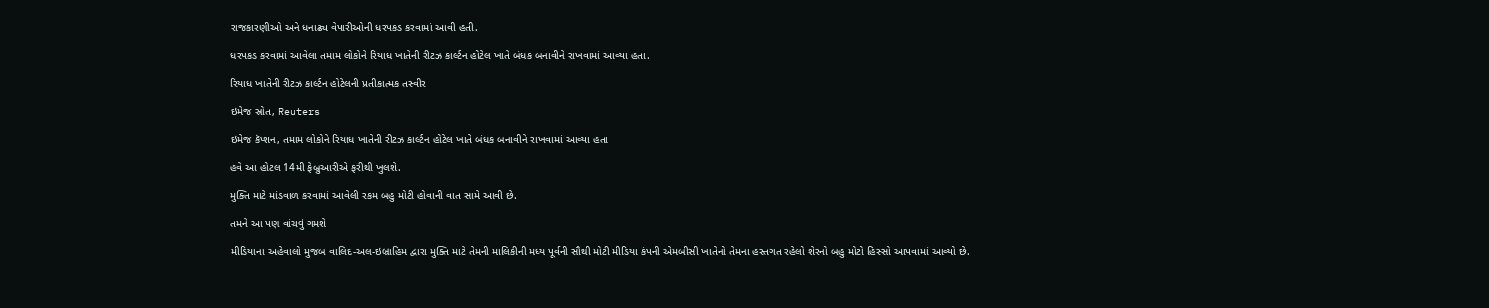રાજકારણીઓ અને ધનાઢ્ય વેપારીઓની ધરપકડ કરવામાં આવી હતી.

ધરપકડ કરવામાં આવેલા તમામ લોકોને રિયાધ ખાતેની રીટઝ કાર્લ્ટન હોટેલ ખાતે બંધક બનાવીને રાખવામાં આવ્યા હતા.

રિયાધ ખાતેની રીટઝ કાર્લ્ટન હોટેલની પ્રતીકાત્મક તસ્વીર

ઇમેજ સ્રોત, Reuters

ઇમેજ કૅપ્શન, તમામ લોકોને રિયાધ ખાતેની રીટઝ કાર્લ્ટન હોટેલ ખાતે બંધક બનાવીને રાખવામાં આવ્યા હતા

હવે આ હોટલ 14મી ફેબ્રુઆરીએ ફરીથી ખુલશે.

મુક્તિ માટે માંડવાળ કરવામાં આવેલી રકમ બહુ મોટી હોવાની વાત સામે આવી છે.

તમને આ પણ વાંચવું ગમશે

મીડિયાના અહેવાલો મુજબ વાલિદ-અલ-ઇબ્રાહિમ દ્વારા મુક્તિ માટે તેમની માલિકીની મધ્ય પૂર્વની સૌથી મોટી મીડિયા કંપની એમબીસી ખાતેનો તેમના હસ્તગત રહેલો શેરનો બહુ મોટો હિસ્સો આપવામાં આવ્યો છે.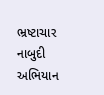ભ્રષ્ટાચાર નાબુદી અભિયાન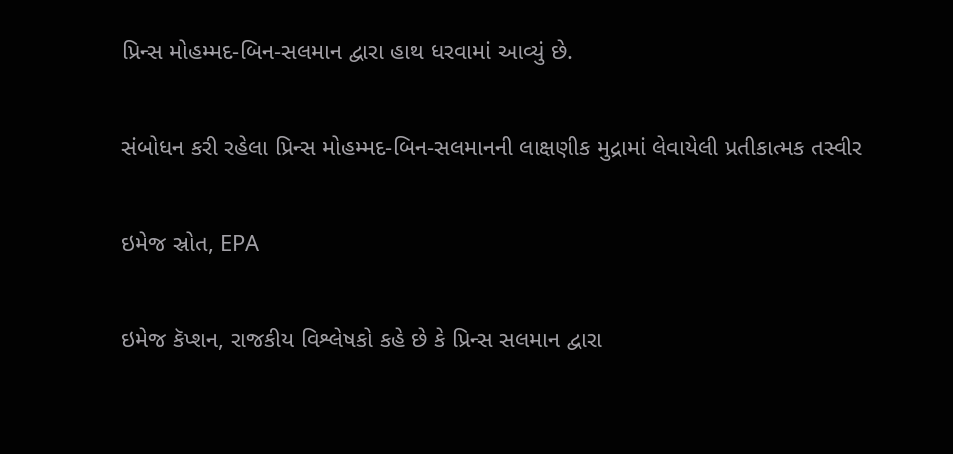પ્રિન્સ મોહમ્મદ-બિન-સલમાન દ્વારા હાથ ધરવામાં આવ્યું છે.

સંબોધન કરી રહેલા પ્રિન્સ મોહમ્મદ-બિન-સલમાનની લાક્ષણીક મુદ્રામાં લેવાયેલી પ્રતીકાત્મક તસ્વીર

ઇમેજ સ્રોત, EPA

ઇમેજ કૅપ્શન, રાજકીય વિશ્લેષકો કહે છે કે પ્રિન્સ સલમાન દ્વારા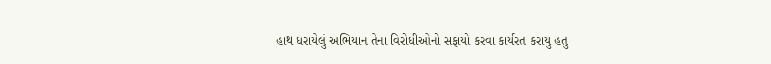હાથ ધરાયેલું અભિયાન તેના વિરોધીઓનો સફાયો કરવા કાર્યરત કરાયુ હતુ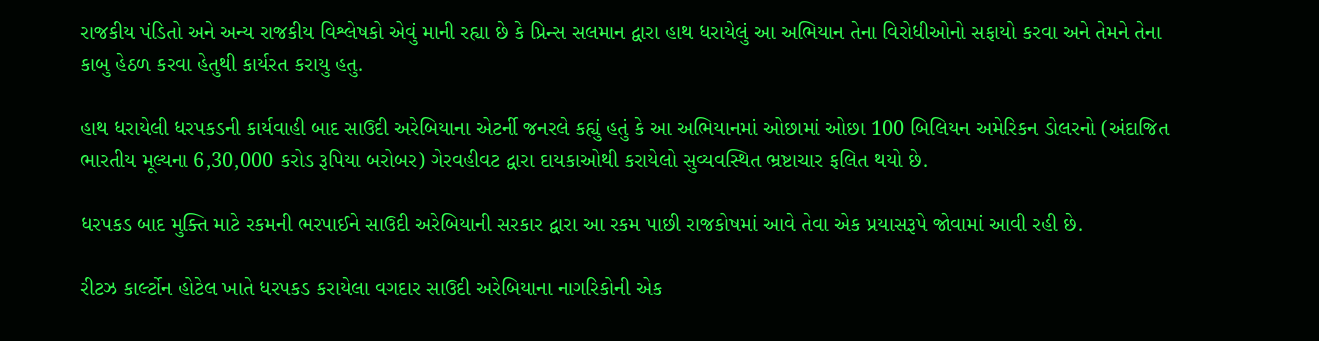રાજકીય પંડિતો અને અન્ય રાજકીય વિશ્લેષકો એવું માની રહ્યા છે કે પ્રિન્સ સલમાન દ્વારા હાથ ધરાયેલું આ અભિયાન તેના વિરોધીઓનો સફાયો કરવા અને તેમને તેના કાબુ હેઠળ કરવા હેતુથી કાર્યરત કરાયુ હતુ.

હાથ ધરાયેલી ધરપકડની કાર્યવાહી બાદ સાઉદી અરેબિયાના એટર્ની જનરલે કહ્યું હતું કે આ અભિયાનમાં ઓછામાં ઓછા 100 બિલિયન અમેરિકન ડોલરનો (અંદાજિત ભારતીય મૂલ્યના 6,30,000 કરોડ રૂપિયા બરોબર) ગેરવહીવટ દ્વારા દાયકાઓથી કરાયેલો સુવ્યવસ્થિત ભ્રષ્ટાચાર ફલિત થયો છે.

ધરપકડ બાદ મુક્તિ માટે રકમની ભરપાઈને સાઉદી અરેબિયાની સરકાર દ્વારા આ રકમ પાછી રાજકોષમાં આવે તેવા એક પ્રયાસરૂપે જોવામાં આવી રહી છે.

રીટઝ કાર્લ્ટોન હોટેલ ખાતે ધરપકડ કરાયેલા વગદાર સાઉદી અરેબિયાના નાગરિકોની એક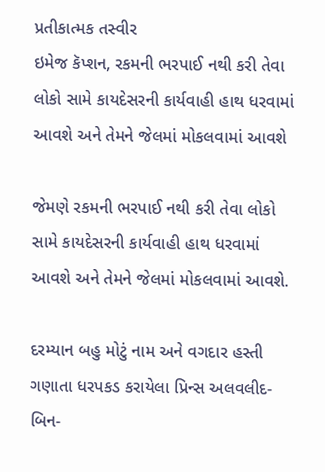પ્રતીકાત્મક તસ્વીર
ઇમેજ કૅપ્શન, રકમની ભરપાઈ નથી કરી તેવા લોકો સામે કાયદેસરની કાર્યવાહી હાથ ધરવામાં આવશે અને તેમને જેલમાં મોકલવામાં આવશે

જેમણે રકમની ભરપાઈ નથી કરી તેવા લોકો સામે કાયદેસરની કાર્યવાહી હાથ ધરવામાં આવશે અને તેમને જેલમાં મોકલવામાં આવશે.

દરમ્યાન બહુ મોટું નામ અને વગદાર હસ્તી ગણાતા ધરપકડ કરાયેલા પ્રિન્સ અલવલીદ-બિન-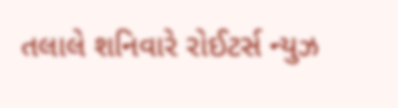તલાલે શનિવારે રોઈટર્સ ન્યુઝ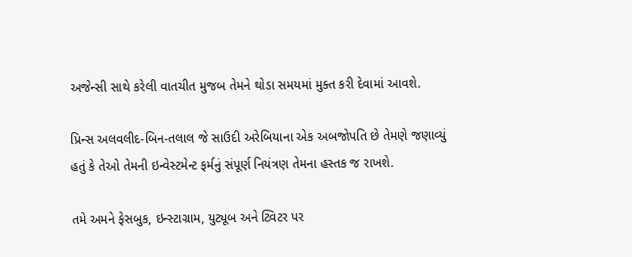અજેન્સી સાથે કરેલી વાતચીત મુજબ તેમને થોડા સમયમાં મુક્ત કરી દેવામાં આવશે.

પ્રિન્સ અલવલીદ-બિન-તલાલ જે સાઉદી અરેબિયાના એક અબજોપતિ છે તેમણે જણાવ્યું હતું કે તેઓ તેમની ઇન્વેસ્ટમેન્ટ ફર્મનું સંપૂર્ણ નિયંત્રણ તેમના હસ્તક જ રાખશે.

તમે અમને ફેસબુક, ઇન્સ્ટાગ્રામ, યુટ્યૂબ અને ટ્વિટર પર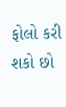ફોલો કરી શકો છો